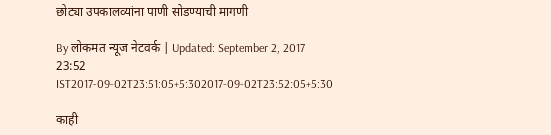छोट्या उपकालव्यांना पाणी सोडण्याची मागणी

By लोकमत न्यूज नेटवर्क | Updated: September 2, 2017 23:52 IST2017-09-02T23:51:05+5:302017-09-02T23:52:05+5:30

काही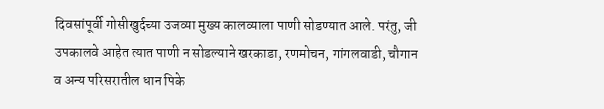दिवसांपूर्वी गोसीखुर्दच्या उजव्या मुख्य कालव्याला पाणी सोडण्यात आले. परंतु, जी उपकालवे आहेत त्यात पाणी न सोडल्याने खरकाडा, रणमोचन, गांगलवाडी, चौगान व अन्य परिसरातील धान पिके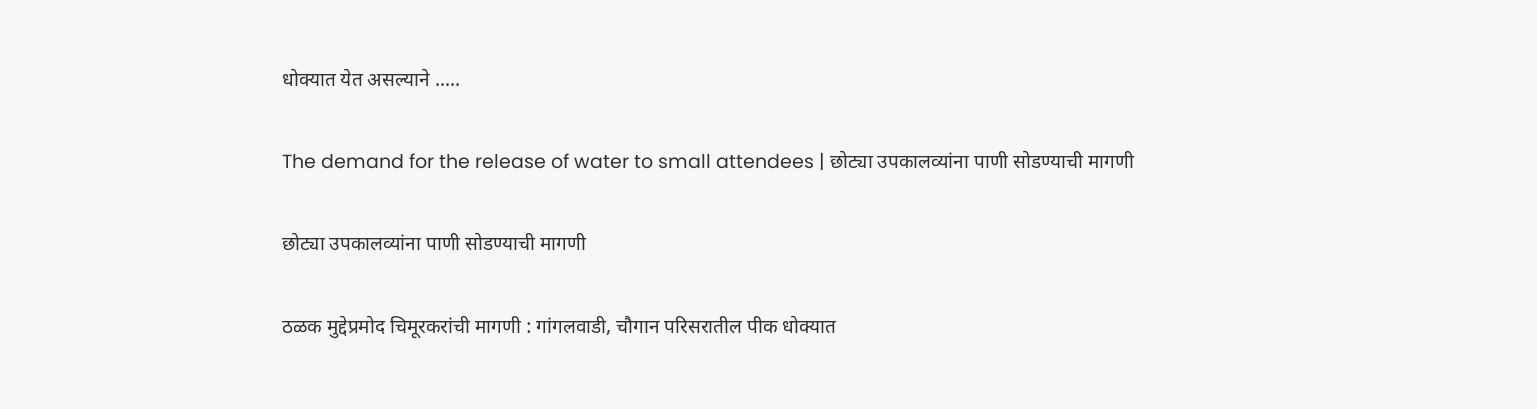धोक्यात येत असल्याने .....

The demand for the release of water to small attendees | छोट्या उपकालव्यांना पाणी सोडण्याची मागणी

छोट्या उपकालव्यांना पाणी सोडण्याची मागणी

ठळक मुद्देप्रमोद चिमूरकरांची मागणी : गांगलवाडी, चौगान परिसरातील पीक धोक्यात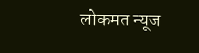लोकमत न्यूज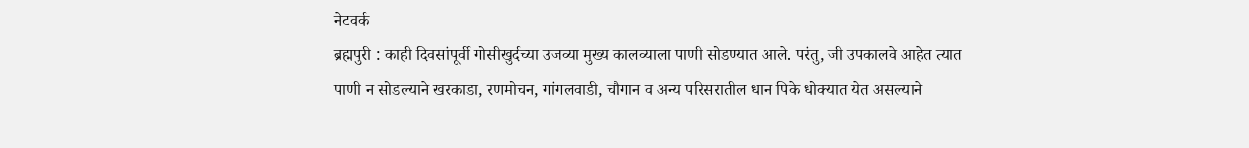नेटवर्क
ब्रह्मपुरी : काही दिवसांपूर्वी गोसीखुर्दच्या उजव्या मुख्य कालव्याला पाणी सोडण्यात आले. परंतु, जी उपकालवे आहेत त्यात पाणी न सोडल्याने खरकाडा, रणमोचन, गांगलवाडी, चौगान व अन्य परिसरातील धान पिके धोक्यात येत असल्याने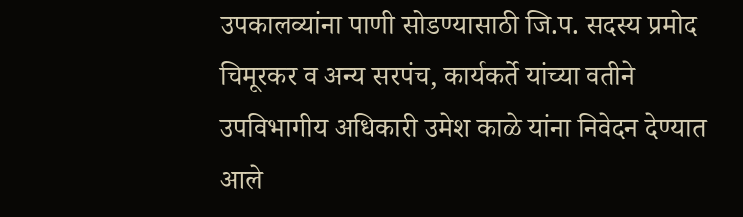उपकालव्यांना पाणी सोडण्यासाठी जि.प. सदस्य प्रमोद चिमूरकर व अन्य सरपंच, कार्यकर्ते यांच्या वतीने उपविभागीय अधिकारी उमेश काळे यांना निवेदन देण्यात आले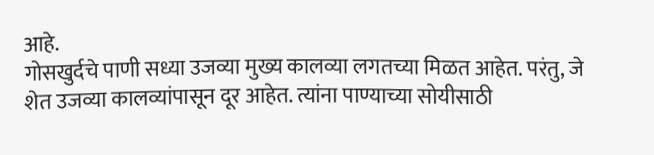आहे.
गोसखुर्दचे पाणी सध्या उजव्या मुख्य कालव्या लगतच्या मिळत आहेत. परंतु, जे शेत उजव्या कालव्यांपासून दूर आहेत. त्यांना पाण्याच्या सोयीसाठी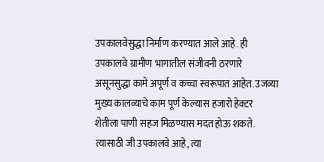उपकालवेसुद्धा निर्माण करण्यात आले आहे. ही उपकालवे ग्रामीण भागातील संजीवनी ठरणारे असूनसुद्धा कामे अपूर्ण व कच्चा स्वरूपात आहेत. उजव्या मुख्य कालव्याचे काम पूर्ण केल्यास हजारो हेक्टर शेतीला पाणी सहज मिळण्यास मदत होऊ शकते. त्यासाठी जी उपकालवे आहे, त्या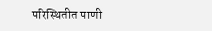परिस्थितीत पाणी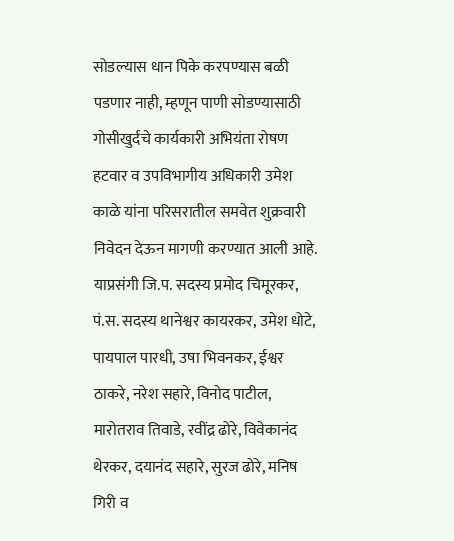सोडल्यास धान पिके करपण्यास बळी पडणार नाही, म्हणून पाणी सोडण्यासाठी गोसीखुर्दचे कार्यकारी अभियंता रोषण हटवार व उपविभागीय अधिकारी उमेश काळे यांना परिसरातील समवेत शुक्रवारी निवेदन देऊन मागणी करण्यात आली आहे. याप्रसंगी जि.प. सदस्य प्रमोद चिमूरकर, पं.स. सदस्य थानेश्वर कायरकर, उमेश धोटे, पायपाल पारधी, उषा भिवनकर, ईश्वर ठाकरे, नरेश सहारे, विनोद पाटील, मारोतराव तिवाडे, रवींद्र ढोरे, विवेकानंद थेरकर, दयानंद सहारे, सुरज ढोरे, मनिष गिरी व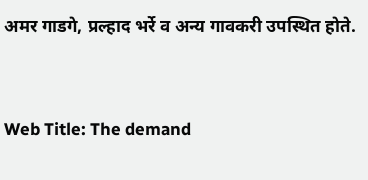अमर गाडगे, प्रल्हाद भर्रे व अन्य गावकरी उपस्थित होते.


Web Title: The demand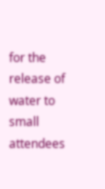for the release of water to small attendees